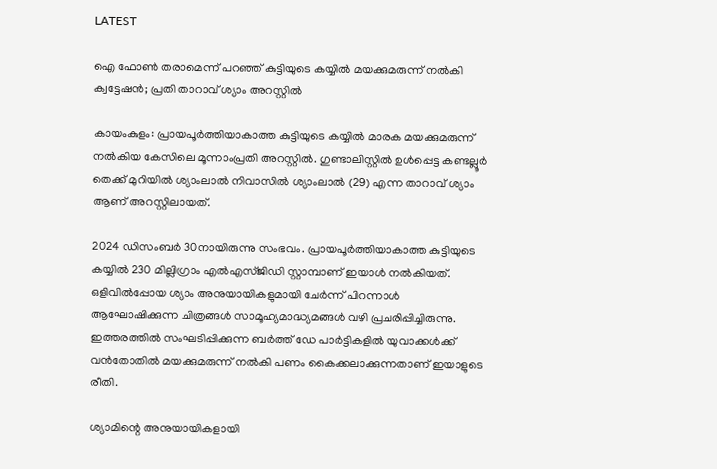LATEST

ഐ ഫോൺ തരാമെന്ന് പറഞ്ഞ് കുട്ടിയുടെ കയ്യിൽ മയക്കുമരുന്ന് നൽകി ക്വട്ടേഷൻ; പ്രതി താറാവ് ശ്യാം അറസ്റ്റിൽ

കായംകുളം: പ്രായപൂർത്തിയാകാത്ത കുട്ടിയുടെ കയ്യിൽ മാരക മയക്കുമരുന്ന് നൽകിയ കേസിലെ മൂന്നാംപ്രതി അറസ്റ്റിൽ. ഗുണ്ടാലിസ്റ്റിൽ ഉൾപ്പെട്ട കണ്ടല്ലൂർ തെക്ക് മുറിയിൽ ശ്യാംലാൽ നിവാസിൽ ശ്യാംലാൽ (29) എന്ന താറാവ് ശ്യാം ആണ് അറസ്റ്റിലായത്.

2024 ഡിസംബർ 30നായിരുന്നു സംഭവം. പ്രായപൂർത്തിയാകാത്ത കുട്ടിയുടെ കയ്യിൽ 230 മില്ലിഗ്രാം എൽഎസ്‌ജിഡി സ്റ്റാമ്പാണ് ഇയാൾ നൽകിയത്. ഒളിവിൽപ്പോയ ശ്യാം അനുയായികളുമായി ചേർന്ന് പിറന്നാൾ ആഘോഷിക്കുന്ന ചിത്രങ്ങൾ സാമൂഹ്യമാദ്ധ്യമങ്ങൾ വഴി പ്രചരിപ്പിച്ചിരുന്നു. ഇത്തരത്തിൽ സംഘടിപ്പിക്കുന്ന ബർത്ത് ഡേ പാർട്ടികളിൽ യുവാക്കൾക്ക് വൻതോതിൽ മയക്കുമരുന്ന് നൽകി പണം കൈക്കലാക്കുന്നതാണ് ഇയാളുടെ രീതി.

ശ്യാമിന്റെ അനുയായികളായി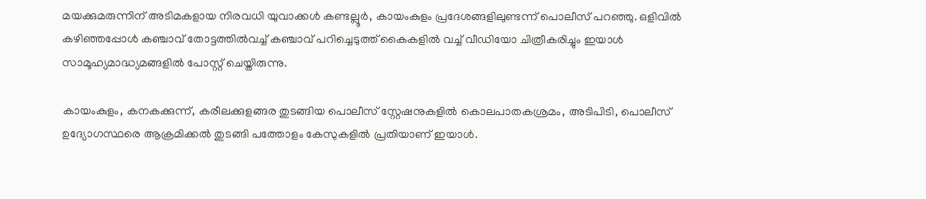മയക്കുമരുന്നിന് അടിമകളായ നിരവധി യുവാക്കൾ കണ്ടല്ലൂർ, കായംകുളം പ്രദേശങ്ങളിലുണ്ടന്ന് പൊലീസ് പറഞ്ഞു. ഒളിവിൽ കഴിഞ്ഞപ്പോൾ കഞ്ചാവ് തോട്ടത്തിൽവച്ച് കഞ്ചാവ് പറിച്ചെടുത്ത് കൈകളിൽ വച്ച് വീഡിയോ ചിത്രീകരിച്ചും ഇയാൾ സാമൂഹ്യമാദ്ധ്യമങ്ങളിൽ പോസ്റ്റ് ചെയ്തിരുന്നു.

കായംകുളം, കനകക്കുന്ന്, കരീലക്കുളങ്ങര തുടങ്ങിയ പൊലീസ് സ്റ്റേഷനുകളിൽ കൊലപാതകശ്രമം, അടിപിടി, പൊലീസ് ഉദ്യോഗസ്ഥരെ ആക്രമിക്കൽ തുടങ്ങി പത്തോളം കേസുകളിൽ പ്രതിയാണ് ഇയാൾ.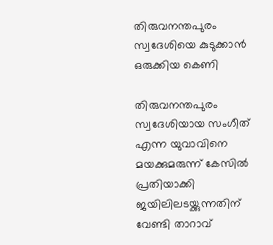തിരുവനന്തപുരം സ്വദേശിയെ കുടുക്കാൻ ഒരുക്കിയ കെണി

തിരുവനന്തപുരം സ്വദേശിയായ സംഗീത് എന്ന യുവാവിനെ മയക്കുമരുന്ന് കേസിൽ പ്രതിയാക്കി ജയിലിലടയ്ക്കുന്നതിന് വേണ്ടി താറാവ്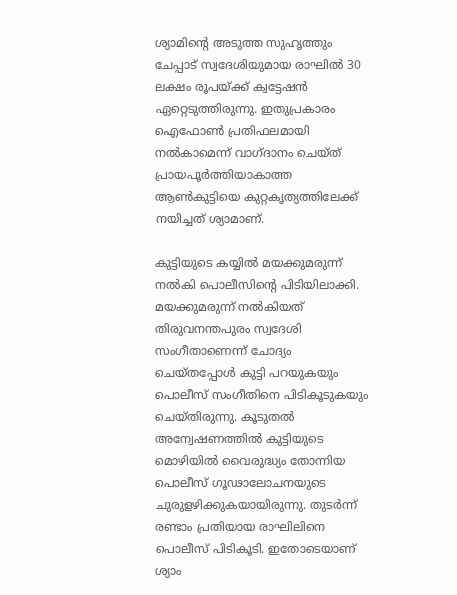ശ്യാമിന്റെ അടുത്ത സുഹൃത്തും ചേപ്പാട് സ്വദേശിയുമായ രാഘിൽ 30 ലക്ഷം രൂപയ്ക്ക് ക്വട്ടേഷൻ ഏറ്റെടുത്തിരുന്നു. ഇതുപ്രകാരം ഐഫോൺ പ്രതിഫലമായി നൽകാമെന്ന് വാഗ്ദാനം ചെയ്ത് പ്രായപൂർത്തിയാകാത്ത ആൺകുട്ടിയെ കുറ്റകൃത്യത്തിലേക്ക് നയിച്ചത് ശ്യാമാണ്.

കുട്ടിയുടെ കയ്യിൽ മയക്കുമരുന്ന് നൽകി പൊലീസിന്റെ പിടിയിലാക്കി. മയക്കുമരുന്ന് നൽകിയത് തിരുവനന്തപുരം സ്വദേശി സംഗീതാണെന്ന് ചോദ്യം ചെയ്തപ്പോൾ കുട്ടി പറയുകയും പൊലീസ് സംഗീതിനെ പിടികൂടുകയും ചെയ്തിരുന്നു. കൂടുതൽ അന്വേഷണത്തിൽ കുട്ടിയുടെ മൊഴിയിൽ വൈരുദ്ധ്യം തോന്നിയ പൊലീസ് ഗൂഢാലോചനയുടെ ചുരുളഴിക്കുകയായിരുന്നു. തുടർന്ന് രണ്ടാം പ്രതിയായ രാഘിലിനെ പൊലീസ് പിടികൂടി. ഇതോടെയാണ് ശ്യാം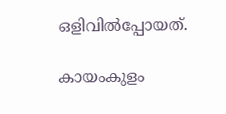ഒളിവിൽപ്പോയത്.

കായംകുളം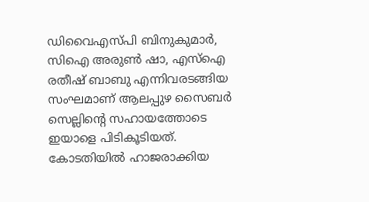ഡിവൈഎസ്‌പി ബിനുകുമാർ, സിഐ അരുൺ ഷാ, എസ്‌ഐ രതീഷ് ബാബു എന്നിവരടങ്ങിയ സംഘമാണ് ആലപ്പുഴ സൈബർ സെല്ലിന്റെ സഹായത്തോടെ ഇയാളെ പിടികൂടിയത്. കോടതിയിൽ ഹാജരാക്കിയ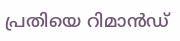പ്രതിയെ റിമാൻഡ്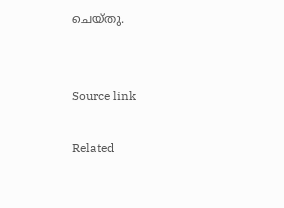ചെയ്തു.


Source link

Related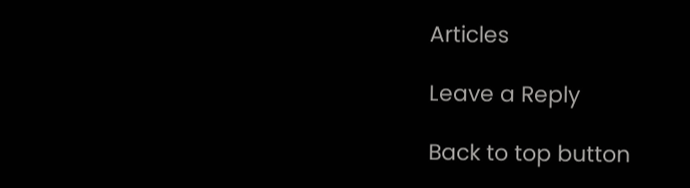Articles

Leave a Reply

Back to top button